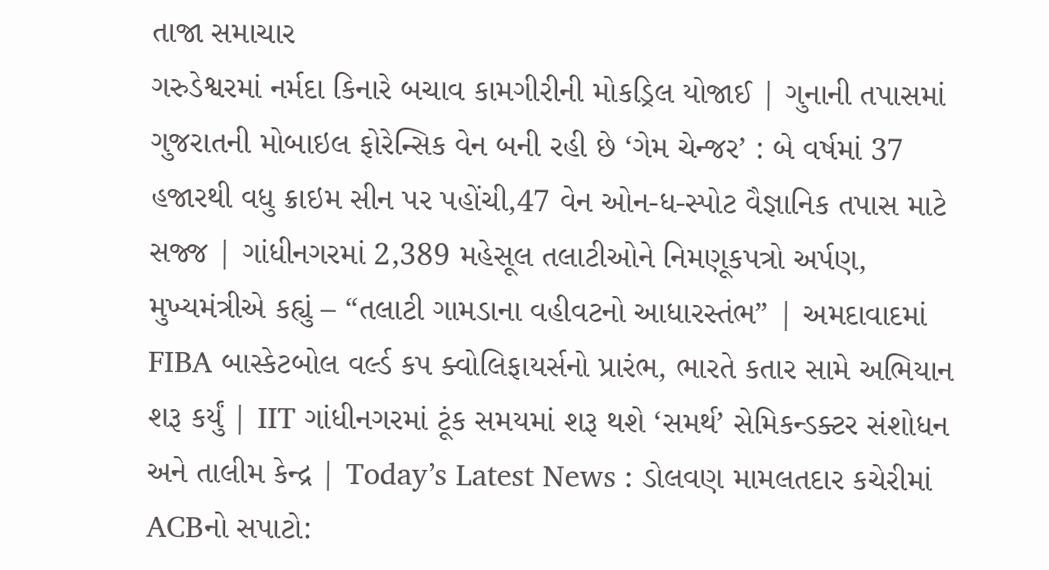તાજા સમાચાર
ગરુડેશ્વરમાં નર્મદા કિનારે બચાવ કામગીરીની મોકડ્રિલ યોજાઈ | ગુનાની તપાસમાં ગુજરાતની મોબાઇલ ફોરેન્સિક વેન બની રહી છે ‘ગેમ ચેન્જર’ : બે વર્ષમાં 37 હજારથી વધુ ક્રાઇમ સીન પર પહોંચી,47 વેન ઓન-ધ-સ્પોટ વૈજ્ઞાનિક તપાસ માટે સજ્જ | ગાંધીનગરમાં 2,389 મહેસૂલ તલાટીઓને નિમણૂકપત્રો અર્પણ, મુખ્યમંત્રીએ કહ્યું – “તલાટી ગામડાના વહીવટનો આધારસ્તંભ” | અમદાવાદમાં FIBA બાસ્કેટબોલ વર્લ્ડ કપ ક્વોલિફાયર્સનો પ્રારંભ, ભારતે કતાર સામે અભિયાન શરૂ કર્યું | IIT ગાંધીનગરમાં ટૂંક સમયમાં શરૂ થશે ‘સમર્થ’ સેમિકન્ડક્ટર સંશોધન અને તાલીમ કેન્દ્ર | Today’s Latest News : ડોલવણ મામલતદાર કચેરીમાં ACBનો સપાટો: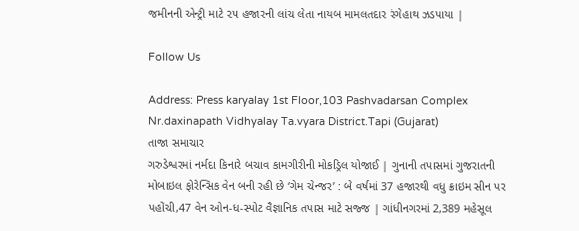જમીનની એન્ટ્રી માટે ૨૫ હજારની લાંચ લેતા નાયબ મામલતદાર રંગેહાથ ઝડપાયા |

Follow Us

Address: Press karyalay 1st Floor,103 Pashvadarsan Complex Nr.daxinapath Vidhyalay Ta.vyara District.Tapi (Gujarat)
તાજા સમાચાર
ગરુડેશ્વરમાં નર્મદા કિનારે બચાવ કામગીરીની મોકડ્રિલ યોજાઈ | ગુનાની તપાસમાં ગુજરાતની મોબાઇલ ફોરેન્સિક વેન બની રહી છે ‘ગેમ ચેન્જર’ : બે વર્ષમાં 37 હજારથી વધુ ક્રાઇમ સીન પર પહોંચી,47 વેન ઓન-ધ-સ્પોટ વૈજ્ઞાનિક તપાસ માટે સજ્જ | ગાંધીનગરમાં 2,389 મહેસૂલ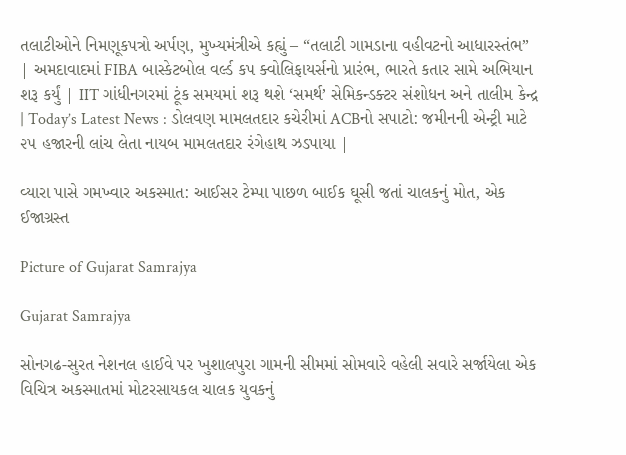તલાટીઓને નિમણૂકપત્રો અર્પણ, મુખ્યમંત્રીએ કહ્યું – “તલાટી ગામડાના વહીવટનો આધારસ્તંભ” | અમદાવાદમાં FIBA બાસ્કેટબોલ વર્લ્ડ કપ ક્વોલિફાયર્સનો પ્રારંભ, ભારતે કતાર સામે અભિયાન શરૂ કર્યું | IIT ગાંધીનગરમાં ટૂંક સમયમાં શરૂ થશે ‘સમર્થ’ સેમિકન્ડક્ટર સંશોધન અને તાલીમ કેન્દ્ર | Today’s Latest News : ડોલવણ મામલતદાર કચેરીમાં ACBનો સપાટો: જમીનની એન્ટ્રી માટે ૨૫ હજારની લાંચ લેતા નાયબ મામલતદાર રંગેહાથ ઝડપાયા |

વ્યારા પાસે ગમખ્વાર અકસ્માત: આઈસર ટેમ્પા પાછળ બાઈક ઘૂસી જતાં ચાલકનું મોત, એક ઈજાગ્રસ્ત

Picture of Gujarat Samrajya

Gujarat Samrajya

સોનગઢ-સુરત નેશનલ હાઈવે પર ખુશાલપુરા ગામની સીમમાં સોમવારે વહેલી સવારે સર્જાયેલા એક વિચિત્ર અકસ્માતમાં મોટરસાયકલ ચાલક યુવકનું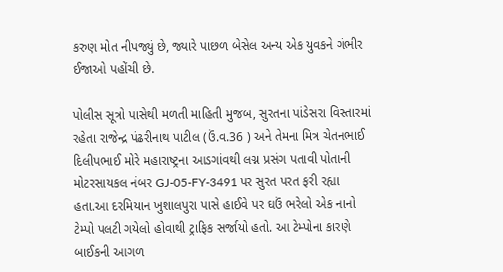કરુણ મોત નીપજ્યું છે, જ્યારે પાછળ બેસેલ અન્ય એક યુવકને ગંભીર ઈજાઓ પહોંચી છે.

પોલીસ સૂત્રો પાસેથી મળતી માહિતી મુજબ, સુરતના પાંડેસરા વિસ્તારમાં રહેતા રાજેન્દ્ર પંઢરીનાથ પાટીલ (ઉં.વ.36 ) અને તેમના મિત્ર ચેતનભાઈ દિલીપભાઈ મોરે મહારાષ્ટ્રના આડગાંવથી લગ્ન પ્રસંગ પતાવી પોતાની મોટરસાયકલ નંબર GJ-05-FY-3491 પર સુરત પરત ફરી રહ્યા હતા.આ દરમિયાન ખુશાલપુરા પાસે હાઈવે પર ઘઉં ભરેલો એક નાનો ટેમ્પો પલટી ગયેલો હોવાથી ટ્રાફિક સર્જાયો હતો. આ ટેમ્પોના કારણે બાઈકની આગળ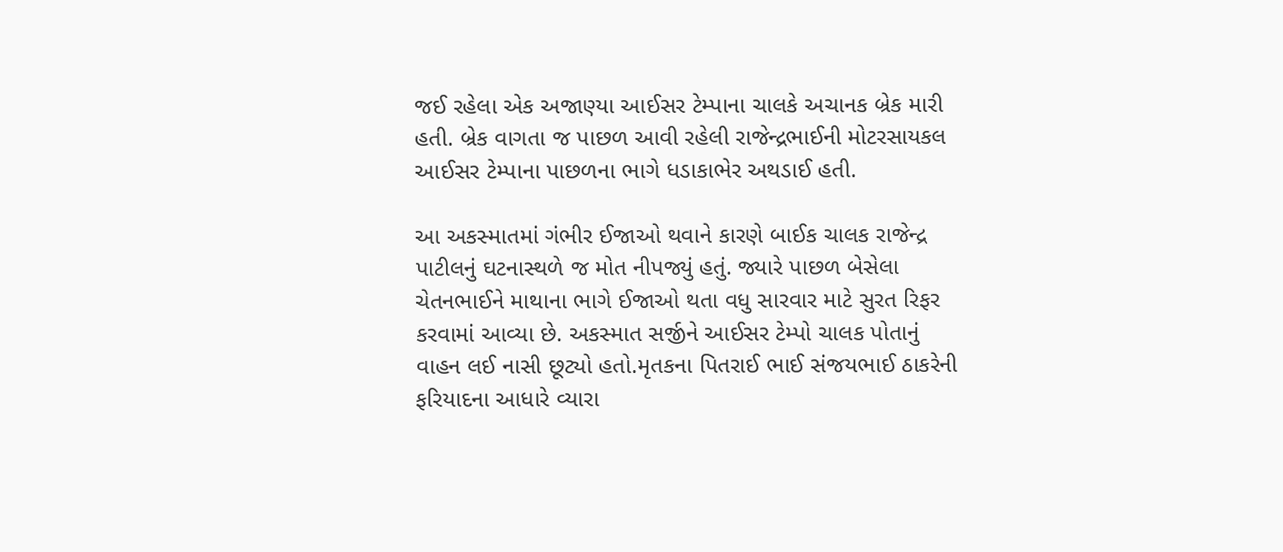જઈ રહેલા એક અજાણ્યા આઈસર ટેમ્પાના ચાલકે અચાનક બ્રેક મારી હતી. બ્રેક વાગતા જ પાછળ આવી રહેલી રાજેન્દ્રભાઈની મોટરસાયકલ આઈસર ટેમ્પાના પાછળના ભાગે ધડાકાભેર અથડાઈ હતી.

આ અકસ્માતમાં ગંભીર ઈજાઓ થવાને કારણે બાઈક ચાલક રાજેન્દ્ર પાટીલનું ઘટનાસ્થળે જ મોત નીપજ્યું હતું. જ્યારે પાછળ બેસેલા ચેતનભાઈને માથાના ભાગે ઈજાઓ થતા વધુ સારવાર માટે સુરત રિફર કરવામાં આવ્યા છે. અકસ્માત સર્જીને આઈસર ટેમ્પો ચાલક પોતાનું વાહન લઈ નાસી છૂટ્યો હતો.મૃતકના પિતરાઈ ભાઈ સંજયભાઈ ઠાકરેની ફરિયાદના આધારે વ્યારા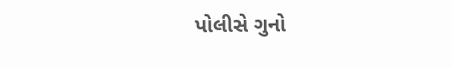પોલીસે ગુનો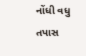નોંધી વધુ તપાસ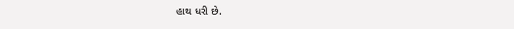હાથ ધરી છે.